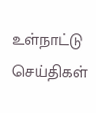உள்நாட்டு செய்திகள்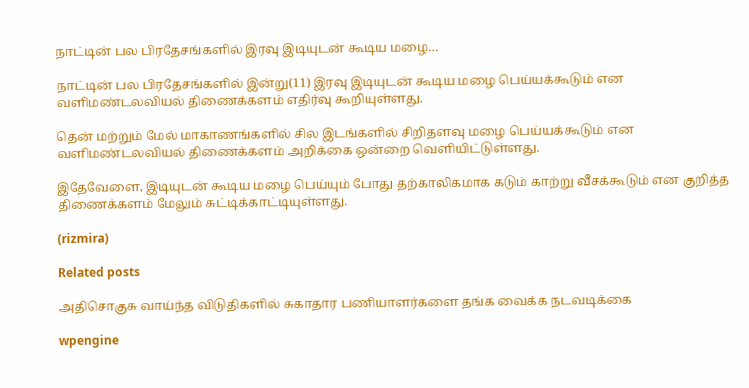நாட்டின் பல பிரதேசங்களில் இரவு இடியுடன் கூடிய மழை…

நாட்டின் பல பிரதேசங்களில் இன்று(11) இரவு இடியுடன் கூடிய மழை பெய்யக்கூடும் என வளிமண்டலவியல் திணைக்களம் எதிர்வு கூறியுள்ளது.

தென் மற்றும் மேல் மாகாணங்களில் சில இடங்களில் சிறிதளவு மழை பெய்யக்கூடும் என வளிமண்டலவியல் திணைக்களம் அறிக்கை ஒன்றை வெளியிட்டுள்ளது.

இதேவேளை, இடியுடன் கூடிய மழை பெய்யும் போது தற்காலிகமாக கடும் காற்று வீசக்கூடும் என குறித்த திணைக்களம் மேலும் சுட்டிக்காட்டியுள்ளது.

(rizmira)

Related posts

அதிசொகுசு வாய்ந்த விடுதிகளில் சுகாதார பணியாளர்களை தங்க வைக்க நடவடிக்கை

wpengine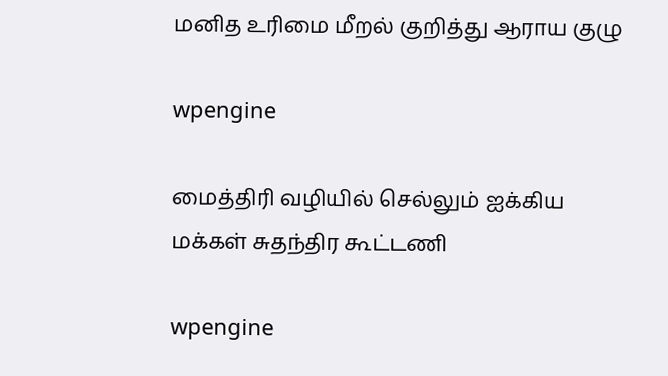மனித உரிமை மீறல் குறித்து ஆராய குழு

wpengine

மைத்திரி வழியில் செல்லும் ஐக்கிய மக்கள் சுதந்திர கூட்டணி

wpengine